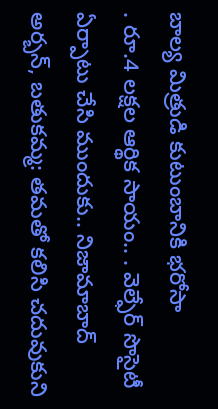బాల్య మిత్రుడి కుటుంబానికి భరోసా
. రూ.4 లక్షల ఆర్థిక సాయం.. . వెల్ఫేర్ సొసైటీ ఏర్పాటు చేసి ముందుకు.. నిజామాబాద్ అర్బన్, బతుకమ్మ: తమతో కలిసి చదువుకుని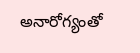అనారోగ్యంతో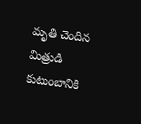మృతి చెందిన మిత్రుడి కుటుంబానికి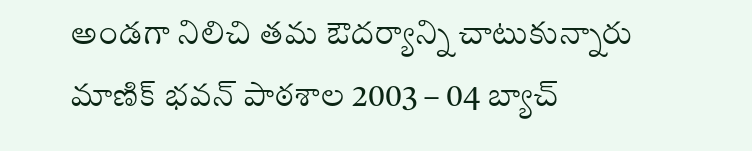అండగా నిలిచి తమ ఔదర్యాన్ని చాటుకున్నారు మాణిక్ భవన్ పాఠశాల 2003 – 04 బ్యాచ్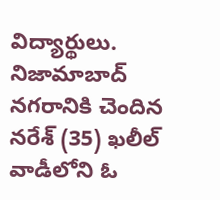విద్యార్థులు. నిజామాబాద్ నగరానికి చెందిన నరేశ్ (35) ఖలీల్ వాడీలోని ఓ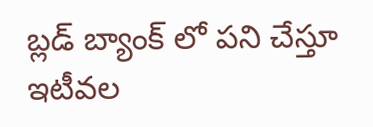బ్లడ్ బ్యాంక్ లో పని చేస్తూ ఇటీవల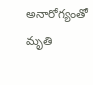అనారోగ్యంతో మృతి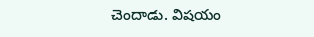చెందాడు. విషయం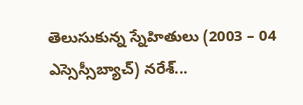తెలుసుకున్న స్నేహితులు (2003 – 04 ఎస్సెస్సీబ్యాచ్) నరేశ్...